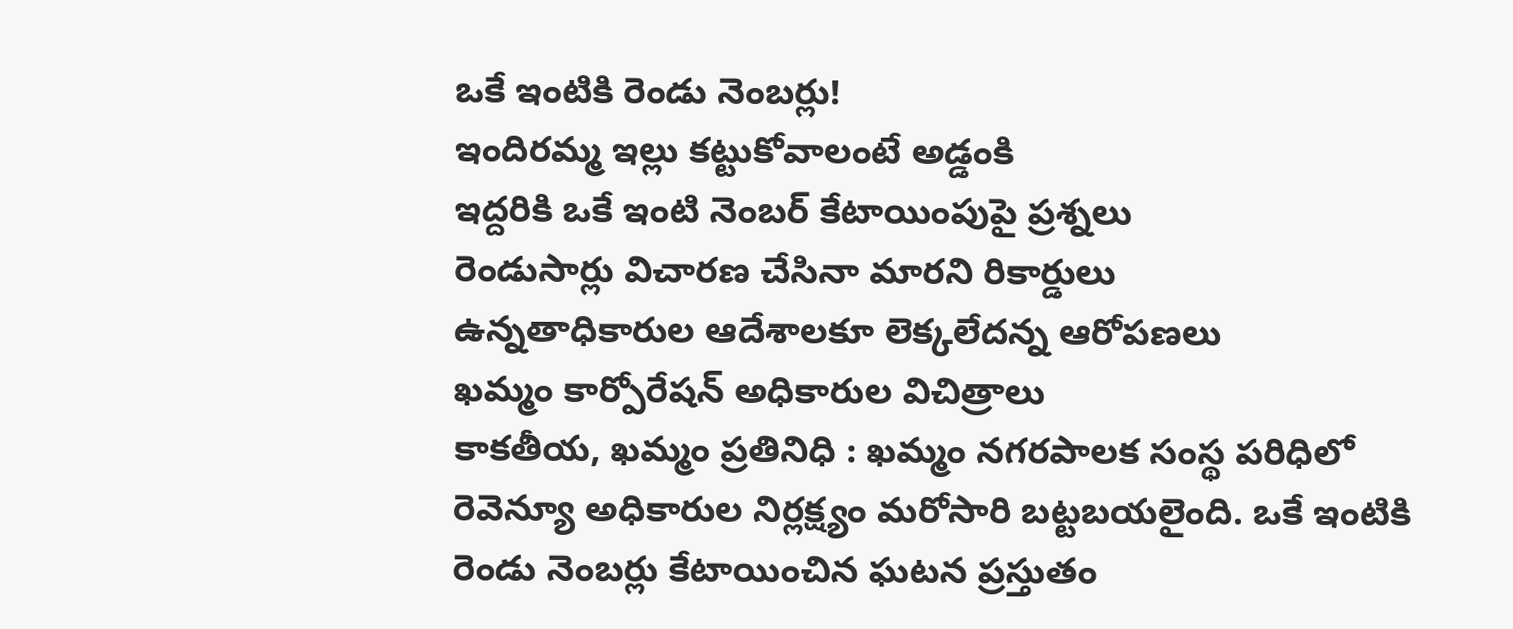ఒకే ఇంటికి రెండు నెంబర్లు!
ఇందిరమ్మ ఇల్లు కట్టుకోవాలంటే అడ్డంకి
ఇద్దరికి ఒకే ఇంటి నెంబర్ కేటాయింపుపై ప్రశ్నలు
రెండుసార్లు విచారణ చేసినా మారని రికార్డులు
ఉన్నతాధికారుల ఆదేశాలకూ లెక్కలేదన్న ఆరోపణలు
ఖమ్మం కార్పోరేషన్ అధికారుల విచిత్రాలు
కాకతీయ, ఖమ్మం ప్రతినిధి : ఖమ్మం నగరపాలక సంస్థ పరిధిలో రెవెన్యూ అధికారుల నిర్లక్ష్యం మరోసారి బట్టబయలైంది. ఒకే ఇంటికి రెండు నెంబర్లు కేటాయించిన ఘటన ప్రస్తుతం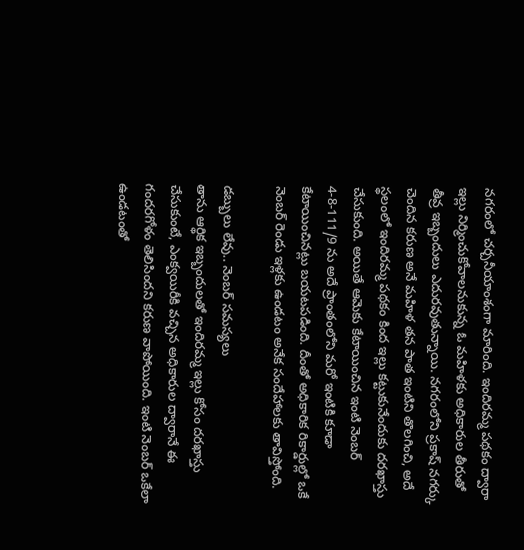నగరంలో చర్చనీయాంశంగా మారింది. ఇందిరమ్మ పథకం ద్వారా ఇల్లు నిర్మించుకోవాలనుకున్న ఓ మహిళకు అధికారుల తీరుతో తీవ్ర ఇబ్బందులు ఎదురవుతున్నాయి. నగరంలోని ప్రకాష్ నగర్కు చెందిన కరుణ అనే మహిళ తన పాత ఇంటిని తొలగించి, అదే స్థలంలో ఇందిరమ్మ పథకం కింద ఇల్లు కట్టుకునేందుకు దరఖాస్తు చేసుకుంది. అయితే ఆమెకు కేటాయించిన ఇంటి నెంబర్ 4-8-111/9 ను అదే ప్రాంతంలోని మరో ఇంటికి కూడా కేటాయించినట్లు బయటపడింది. దీంతో అధికారిక రికార్డుల్లో ఒకే నెంబర్ రెండు ఇళ్లకు ఉండటం అనేక సందేహాలకు తావిస్తోంది.

డబ్బులు లేవు.. నెంబర్ సమస్యలు
తాను ఆర్థిక ఇబ్బందులతో ఇందిరమ్మ ఇల్లు కోసం దరఖాస్తు చేసుకుంటే, ఎంక్వయిరీకి వచ్చిన అధికారుల ద్వారానే ఈ గందరగోళం తెలిసిందని కరుణ వాపోయింది. ఇంటి నెంబర్ ఒకేలా ఉండటంతో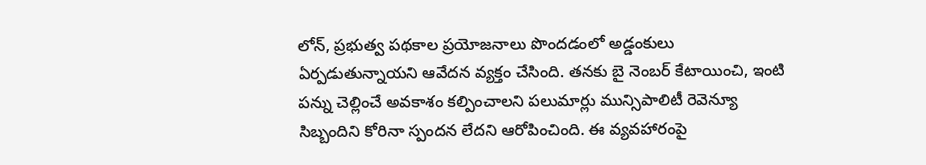లోన్, ప్రభుత్వ పథకాల ప్రయోజనాలు పొందడంలో అడ్డంకులు ఏర్పడుతున్నాయని ఆవేదన వ్యక్తం చేసింది. తనకు బై నెంబర్ కేటాయించి, ఇంటి పన్ను చెల్లించే అవకాశం కల్పించాలని పలుమార్లు మున్సిపాలిటీ రెవెన్యూ సిబ్బందిని కోరినా స్పందన లేదని ఆరోపించింది. ఈ వ్యవహారంపై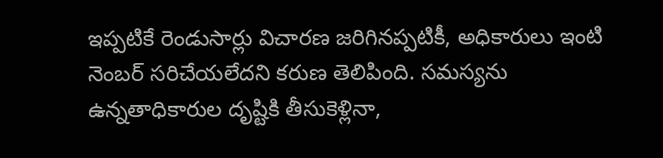ఇప్పటికే రెండుసార్లు విచారణ జరిగినప్పటికీ, అధికారులు ఇంటి నెంబర్ సరిచేయలేదని కరుణ తెలిపింది. సమస్యను ఉన్నతాధికారుల దృష్టికి తీసుకెళ్లినా,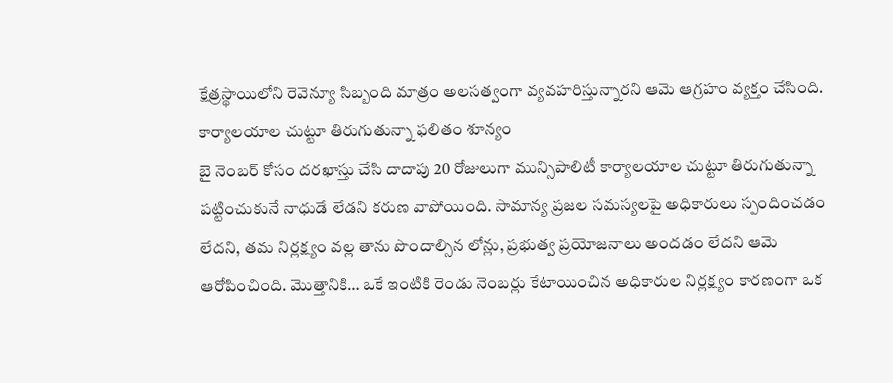క్షేత్రస్థాయిలోని రెవెన్యూ సిబ్బంది మాత్రం అలసత్వంగా వ్యవహరిస్తున్నారని ఆమె ఆగ్రహం వ్యక్తం చేసింది.
కార్యాలయాల చుట్టూ తిరుగుతున్నా ఫలితం శూన్యం
బై నెంబర్ కోసం దరఖాస్తు చేసి దాదాపు 20 రోజులుగా మున్సిపాలిటీ కార్యాలయాల చుట్టూ తిరుగుతున్నా పట్టించుకునే నాధుడే లేడని కరుణ వాపోయింది. సామాన్య ప్రజల సమస్యలపై అధికారులు స్పందించడం లేదని, తమ నిర్లక్ష్యం వల్ల తాను పొందాల్సిన లోన్లు, ప్రభుత్వ ప్రయోజనాలు అందడం లేదని ఆమె ఆరోపించింది. మొత్తానికి… ఒకే ఇంటికి రెండు నెంబర్లు కేటాయించిన అధికారుల నిర్లక్ష్యం కారణంగా ఒక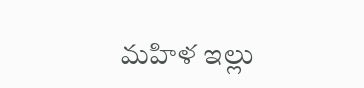మహిళ ఇల్లు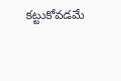కట్టుకోవడమే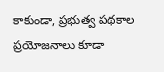కాకుండా, ప్రభుత్వ పథకాల ప్రయోజనాలు కూడా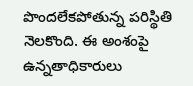పొందలేకపోతున్న పరిస్థితి నెలకొంది. ఈ అంశంపై ఉన్నతాధికారులు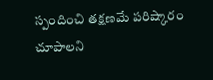స్పందించి తక్షణమే పరిష్కారం చూపాలని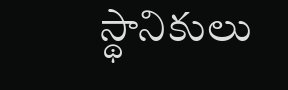స్థానికులు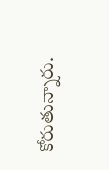కోరుతున్నారు.